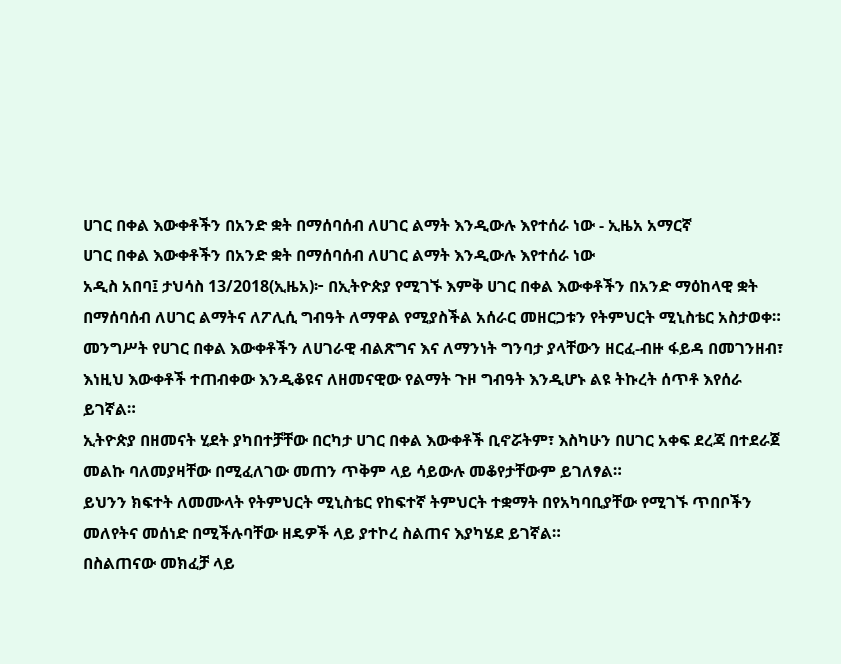ሀገር በቀል እውቀቶችን በአንድ ቋት በማሰባሰብ ለሀገር ልማት እንዲውሉ እየተሰራ ነው - ኢዜአ አማርኛ
ሀገር በቀል እውቀቶችን በአንድ ቋት በማሰባሰብ ለሀገር ልማት እንዲውሉ እየተሰራ ነው
አዲስ አበባ፤ ታህሳስ 13/2018(ኢዜአ)፦ በኢትዮጵያ የሚገኙ እምቅ ሀገር በቀል እውቀቶችን በአንድ ማዕከላዊ ቋት በማሰባሰብ ለሀገር ልማትና ለፖሊሲ ግብዓት ለማዋል የሚያስችል አሰራር መዘርጋቱን የትምህርት ሚኒስቴር አስታወቀ።
መንግሥት የሀገር በቀል እውቀቶችን ለሀገራዊ ብልጽግና እና ለማንነት ግንባታ ያላቸውን ዘርፈ-ብዙ ፋይዳ በመገንዘብ፣ እነዚህ እውቀቶች ተጠብቀው እንዲቆዩና ለዘመናዊው የልማት ጉዞ ግብዓት እንዲሆኑ ልዩ ትኩረት ሰጥቶ እየሰራ ይገኛል።
ኢትዮጵያ በዘመናት ሂደት ያካበተቻቸው በርካታ ሀገር በቀል እውቀቶች ቢኖሯትም፣ እስካሁን በሀገር አቀፍ ደረጃ በተደራጀ መልኩ ባለመያዛቸው በሚፈለገው መጠን ጥቅም ላይ ሳይውሉ መቆየታቸውም ይገለፃል።
ይህንን ክፍተት ለመሙላት የትምህርት ሚኒስቴር የከፍተኛ ትምህርት ተቋማት በየአካባቢያቸው የሚገኙ ጥበቦችን መለየትና መሰነድ በሚችሉባቸው ዘዴዎች ላይ ያተኮረ ስልጠና እያካሄደ ይገኛል።
በስልጠናው መክፈቻ ላይ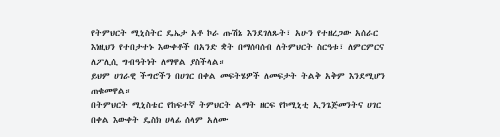የትምህርት ሚኒስትር ዴኤታ አቶ ኮራ ጡሽኔ እንደገለጹት፣ አሁን የተዘረጋው አሰራር እነዚህን የተበታተኑ እውቀቶች በአንድ ቋት በማሰባሰብ ለትምህርት ስርዓቱ፣ ለምርምርና ለፖሊሲ ግብዓትነት ለማዋል ያስችላል።
ይህም ሀገራዊ ችግሮችን በሀገር በቀል መፍትሄዎች ለመፍታት ትልቅ አቅም እንደሚሆን ጠቁመዋል።
በትምህርት ሚኒስቴር የከፍተኛ ትምህርት ልማት ዘርፍ የኮሚኒቲ ኢንጌጅመንትና ሀገር በቀል እውቀት ዴስክ ሀላፊ ሰላም አለሙ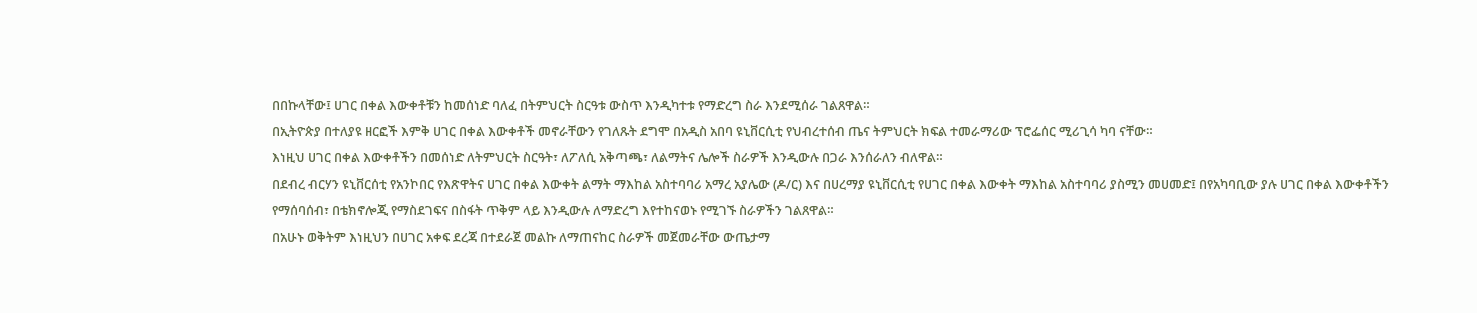በበኩላቸው፤ ሀገር በቀል እውቀቶቹን ከመሰነድ ባለፈ በትምህርት ስርዓቱ ውስጥ እንዲካተቱ የማድረግ ስራ እንደሚሰራ ገልጸዋል።
በኢትዮጵያ በተለያዩ ዘርፎች እምቅ ሀገር በቀል እውቀቶች መኖራቸውን የገለጹት ደግሞ በአዲስ አበባ ዩኒቨርሲቲ የህብረተሰብ ጤና ትምህርት ክፍል ተመራማሪው ፕሮፌሰር ሚሪጊሳ ካባ ናቸው።
እነዚህ ሀገር በቀል እውቀቶችን በመሰነድ ለትምህርት ስርዓት፣ ለፖለሲ አቅጣጫ፣ ለልማትና ሌሎች ስራዎች እንዲውሉ በጋራ እንሰራለን ብለዋል።
በደብረ ብርሃን ዩኒቨርሰቲ የአንኮበር የእጽዋትና ሀገር በቀል እውቀት ልማት ማእከል አስተባባሪ አማረ አያሌው (ዶ/ር) እና በሀረማያ ዩኒቨርሲቲ የሀገር በቀል እውቀት ማእከል አስተባባሪ ያስሚን መሀመድ፤ በየአካባቢው ያሉ ሀገር በቀል እውቀቶችን የማሰባሰብ፣ በቴክኖሎጂ የማስደገፍና በስፋት ጥቅም ላይ እንዲውሉ ለማድረግ እየተከናወኑ የሚገኙ ስራዎችን ገልጸዋል።
በአሁኑ ወቅትም እነዚህን በሀገር አቀፍ ደረጃ በተደራጀ መልኩ ለማጠናከር ስራዎች መጀመራቸው ውጤታማ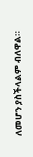ለመሆን ያስችላልም ብለዋል።